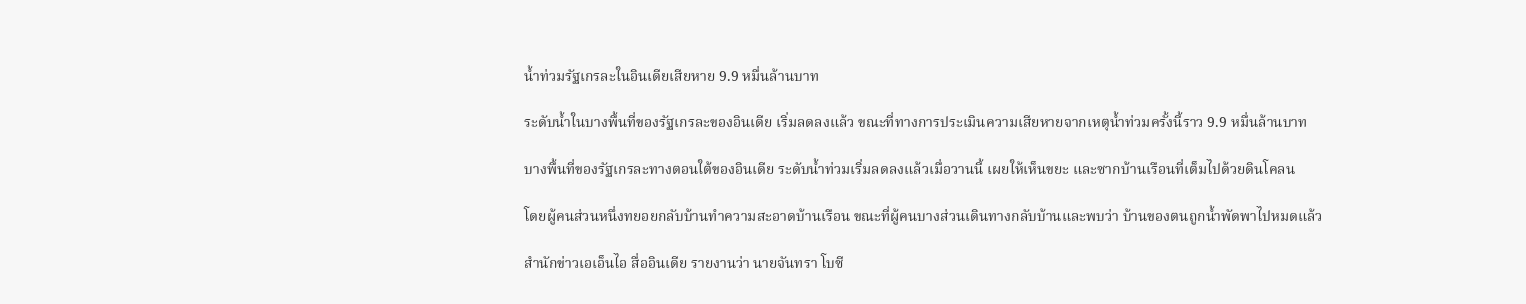น้ำท่วมรัฐเกรละในอินเดียเสียหาย 9.9 หมื่นล้านบาท

ระดับน้ำในบางพื้นที่ของรัฐเกรละของอินเดีย เริ่มลดลงแล้ว ขณะที่ทางการประเมินความเสียหายจากเหตุน้ำท่วมครั้งนี้ราว 9.9 หมื่นล้านบาท

บางพื้นที่ของรัฐเกรละทางตอนใต้ของอินเดีย ระดับน้ำท่วมเริ่มลดลงแล้วเมื่อวานนี้ เผยให้เห็นขยะ และซากบ้านเรือนที่เต็มไปด้วยดินโคลน

โดยผู้คนส่วนหนึ่งทยอยกลับบ้านทำความสะอาดบ้านเรือน ขณะที่ผู้คนบางส่วนเดินทางกลับบ้านและพบว่า บ้านของตนถูกน้ำพัดพาไปหมดแล้ว

สำนักข่าวเอเอ็นไอ สื่ออินเดีย รายงานว่า นายจันทรา โบซี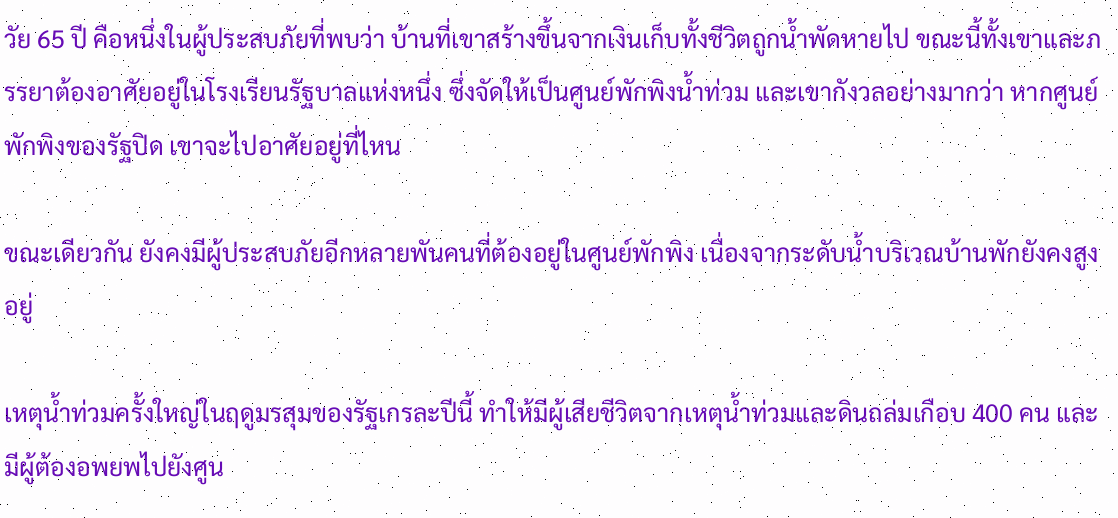วัย 65 ปี คือหนึ่งในผู้ประสบภัยที่พบว่า บ้านที่เขาสร้างขึ้นจากเงินเก็บทั้งชีวิตถูกน้ำพัดหายไป ขณะนี้ทั้งเขาและภรรยาต้องอาศัยอยู่ในโรงเรียนรัฐบาลแห่งหนึ่ง ซึ่งจัดให้เป็นศูนย์พักพิงน้ำท่วม และเขากังวลอย่างมากว่า หากศูนย์พักพิงของรัฐปิด เขาจะไปอาศัยอยู่ที่ไหน

ขณะเดียวกัน ยังคงมีผู้ประสบภัยอีกหลายพันคนที่ต้องอยู่ในศูนย์พักพิง เนื่องจากระดับน้ำบริเวณบ้านพักยังคงสูงอยู่

เหตุน้ำท่วมครั้งใหญ่ในฤดูมรสุมของรัฐเกรละปีนี้ ทำให้มีผู้เสียชีวิตจากเหตุน้ำท่วมและดินถล่มเกือบ 400 คน และมีผู้ต้องอพยพไปยังศูน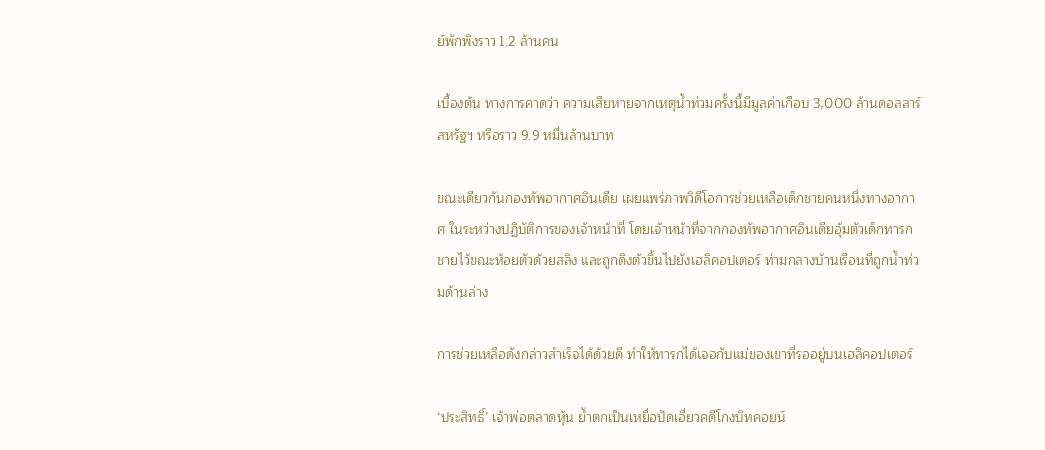ย์พักพิงราว 1.2 ล้านคน

เบื้องต้น ทางการคาดว่า ความเสียหายจากเหตุน้ำท่วมครั้งนี้มีมูลค่าเกือบ 3,000 ล้านดอลลาร์สหรัฐฯ หรือราว 9.9 หมื่นล้านบาท

ขณะเดียวกันกองทัพอากาศอินเดีย เผยแพร่ภาพวิดีโอการช่วยเหลือเด็กชายคนหนึ่งทางอากาศ ในระหว่างปฏิบัติการของเจ้าหน้าที่ โดยเจ้าหน้าที่จากกองทัพอากาศอินเดียอุ้มตัวเด็กทารกชายไว้ขณะห้อยตัวด้วยสลิง และถูกดึงตัวขึ้นไปยังเฮลิคอปเตอร์ ท่ามกลางบ้านเรือนที่ถูกน้ำท่วมด้านล่าง

การช่วยเหลือดังกล่าวสำเร็จได้ด้วยดี ทำให้ทารกได้เจอกับแม่ของเขาที่รออยู่บนเฮลิคอปเตอร์

‘ประสิทธิ์’ เจ้าพ่อตลาดหุ้น ย้ำตกเป็นเหยื่อปัดเอี่ยวคดีโกงบิทคอยน์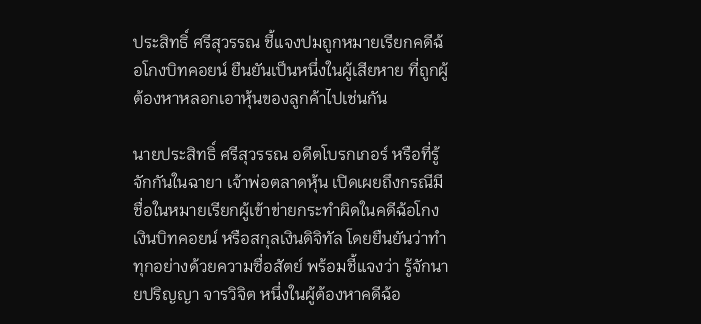ประสิทธิ์ ศรีสุวรรณ ชี้แจงปมถูกหมายเรียกคดีฉ้อโกงบิทคอยน์ ยืนยันเป็นหนึ่งในผู้เสียหาย ที่ถูกผู้ต้องหาหลอกเอาหุ้นของลูกค้าไปเช่นกัน

นายประสิทธิ์ ศรีสุวรรณ อดีตโบรกเกอร์ หรือที่รู้จักกันในฉายา เจ้าพ่อตลาดหุ้น เปิดเผยถึงกรณีมีชื่อในหมายเรียกผู้เข้าข่ายกระทำผิดในคดีฉ้อโกงเงินบิทคอยน์ หรือสกุลเงินดิจิทัล โดยยืนยันว่าทำทุกอย่างด้วยความซื่อสัตย์ พร้อมชี้แจงว่า รู้จักนายปริญญา จารวิจิต หนึ่งในผู้ต้องหาคดีฉ้อ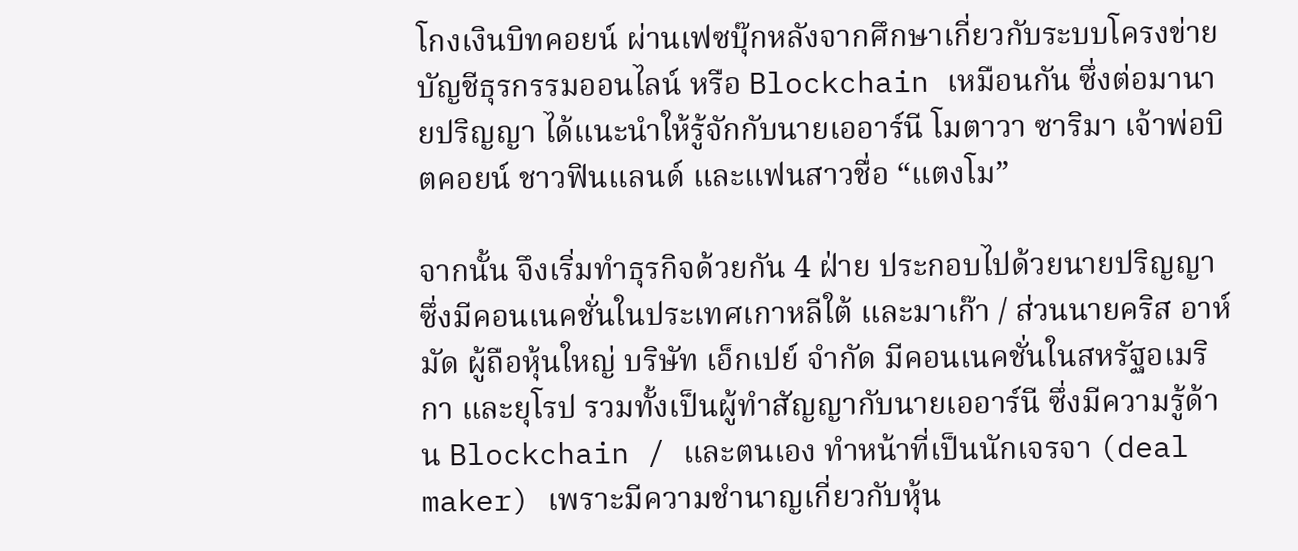โกงเงินบิทคอยน์ ผ่านเฟซบุ๊กหลังจากศึกษาเกี่ยวกับระบบโครงข่ายบัญชีธุรกรรมออนไลน์ หรือ Blockchain เหมือนกัน ซึ่งต่อมานายปริญญา ได้แนะนำให้รู้จักกับนายเออาร์นี โมตาวา ซาริมา เจ้าพ่อบิตคอยน์ ชาวฟินแลนด์ และแฟนสาวชื่อ “แตงโม”

จากนั้น จึงเริ่มทำธุรกิจด้วยกัน 4 ฝ่าย ประกอบไปด้วยนายปริญญา ซึ่งมีคอนเนคชั่นในประเทศเกาหลีใต้ และมาเก๊า / ส่วนนายคริส อาห์มัด ผู้ถือหุ้นใหญ่ บริษัท เอ็กเปย์ จำกัด มีคอนเนคชั่นในสหรัฐอเมริกา และยุโรป รวมทั้งเป็นผู้ทำสัญญากับนายเออาร์นี ซึ่งมีความรู้ด้าน Blockchain / และตนเอง ทำหน้าที่เป็นนักเจรจา (deal maker) เพราะมีความชำนาญเกี่ยวกับหุ้น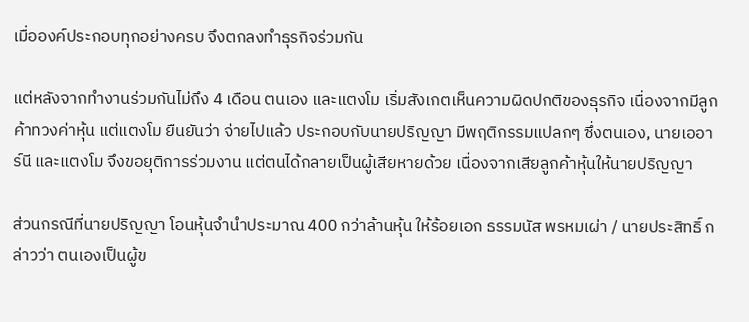เมื่อองค์ประกอบทุกอย่างครบ จึงตกลงทำธุรกิจร่วมกัน

แต่หลังจากทำงานร่วมกันไม่ถึง 4 เดือน ตนเอง และแตงโม เริ่มสังเกตเห็นความผิดปกติของธุรกิจ เนื่องจากมีลูกค้าทวงค่าหุ้น แต่แตงโม ยืนยันว่า จ่ายไปแล้ว ประกอบกับนายปริญญา มีพฤติกรรมแปลกๆ ซึ่งตนเอง, นายเออาร์นี และแตงโม จึงขอยุติการร่วมงาน แต่ตนได้กลายเป็นผู้เสียหายด้วย เนื่องจากเสียลูกค้าหุ้นให้นายปริญญา

ส่วนกรณีที่นายปริญญา โอนหุ้นจำนำประมาณ 400 กว่าล้านหุ้น ให้ร้อยเอก ธรรมนัส พรหมเผ่า / นายประสิทธิ์ กล่าวว่า ตนเองเป็นผู้ข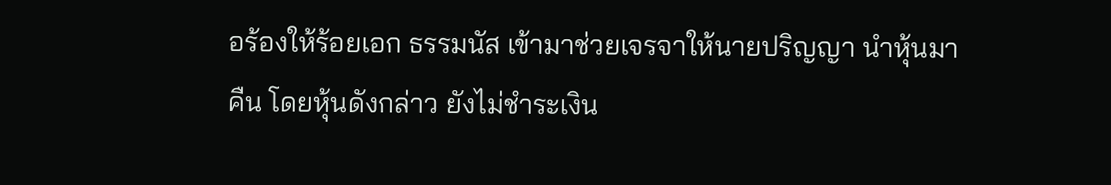อร้องให้ร้อยเอก ธรรมนัส เข้ามาช่วยเจรจาให้นายปริญญา นำหุ้นมาคืน โดยหุ้นดังกล่าว ยังไม่ชำระเงิน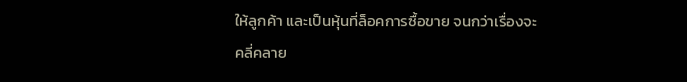ให้ลูกค้า และเป็นหุ้นที่ล็อคการซื้อขาย จนกว่าเรื่องจะคลี่คลาย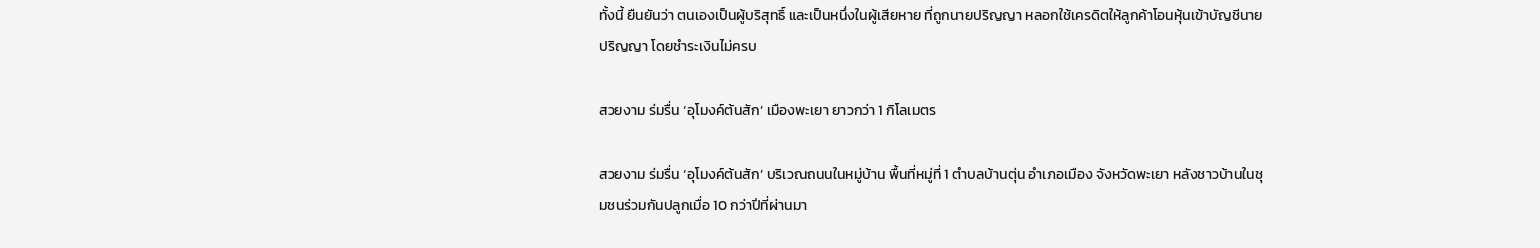ทั้งนี้ ยืนยันว่า ตนเองเป็นผู้บริสุทธิ์ และเป็นหนึ่งในผู้เสียหาย ที่ถูกนายปริญญา หลอกใช้เครดิตให้ลูกค้าโอนหุ้นเข้าบัญชีนายปริญญา โดยชำระเงินไม่ครบ

สวยงาม ร่มรื่น ‘อุโมงค์ต้นสัก’ เมืองพะเยา ยาวกว่า 1 กิโลเมตร

สวยงาม ร่มรื่น ‘อุโมงค์ต้นสัก’ บริเวณถนนในหมู่บ้าน พื้นที่หมู่ที่ 1 ตำบลบ้านตุ่น อำเภอเมือง จังหวัดพะเยา หลังชาวบ้านในชุมชนร่วมกันปลูกเมื่อ 10 กว่าปีที่ผ่านมา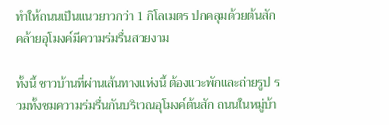ทำให้ถนนเป็นแนวยาวกว่า 1 กิโลเมตร ปกคลุมด้วยต้นสักคล้ายอุโมงค์มีความร่มรื่นสวยงาม

ทั้งนี้ ชาวบ้านที่ผ่านเส้นทางแห่งนี้ ต้องแวะพักและถ่ายรูป รวมทั้งชมความร่มรื่นกันบริเวณอุโมงค์ต้นสัก ถนนในหมู่บ้า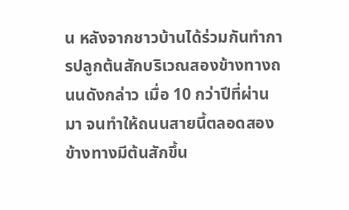น หลังจากชาวบ้านได้ร่วมกันทำการปลูกต้นสักบริเวณสองข้างทางถนนดังกล่าว เมื่อ 10 กว่าปีที่ผ่านมา จนทำให้ถนนสายนี้ตลอดสองข้างทางมีต้นสักขึ้น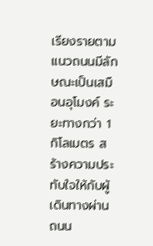เรียงรายตามแนวถนนมีลักษณะเป็นเสมือนอุโมงค์ ระยะทางกว่า 1 กิโลเมตร สร้างความประทับใจให้กับผู้เดินทางผ่านถนน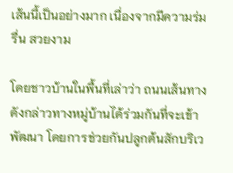เส้นนี้เป็นอย่างมาก เนื่องจากมีความร่มรื่น สวยงาม

โดยชาวบ้านในพื้นที่เล่าว่า ถนนเส้นทางดังกล่าวทางหมู่บ้านได้ร่วมกันที่จะเข้าพัฒนา โดยการช่วยกันปลูกต้นสักบริเว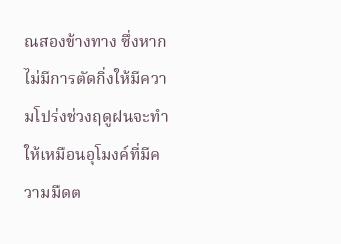ณสองข้างทาง ซึ่งหากไม่มีการตัดกิ่งให้มีความโปร่งช่วงฤดูฝนจะทำให้เหมือนอุโมงค์ที่มีความมืดต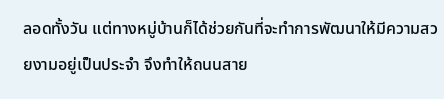ลอดทั้งวัน แต่ทางหมู่บ้านก็ได้ช่วยกันที่จะทำการพัฒนาให้มีความสวยงามอยู่เป็นประจำ จึงทำให้ถนนสาย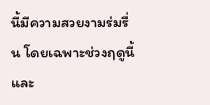นี้มีความสวยงามร่มรื่น โดยเฉพาะช่วงฤดูนี้และ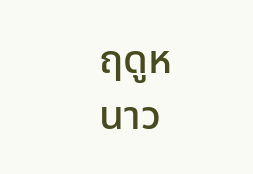ฤดูหนาว